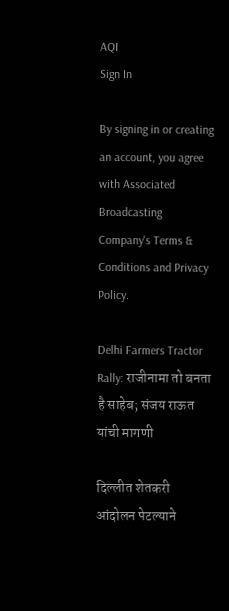AQI
Sign In

By signing in or creating an account, you agree with Associated Broadcasting Company's Terms & Conditions and Privacy Policy.

Delhi Farmers Tractor Rally: राजीनामा तो बनता है साहेब; संजय राऊत यांची मागणी

दिल्लीत शेतकरी आंदोलन पेटल्याने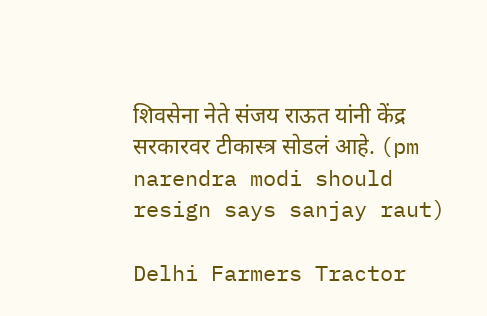शिवसेना नेते संजय राऊत यांनी केंद्र सरकारवर टीकास्त्र सोडलं आहे. (pm narendra modi should resign says sanjay raut)

Delhi Farmers Tractor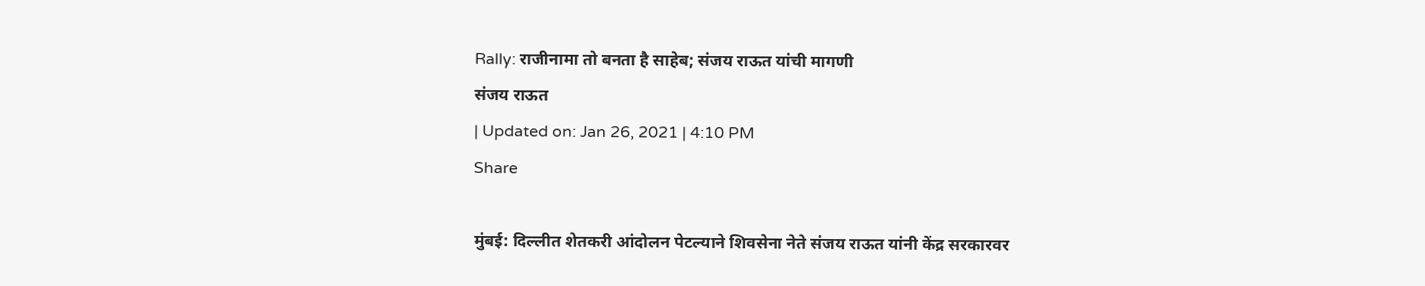Rally: राजीनामा तो बनता है साहेब; संजय राऊत यांची मागणी
संजय राऊत
| Updated on: Jan 26, 2021 | 4:10 PM
Share

मुंबई: दिल्लीत शेतकरी आंदोलन पेटल्याने शिवसेना नेते संजय राऊत यांनी केंद्र सरकारवर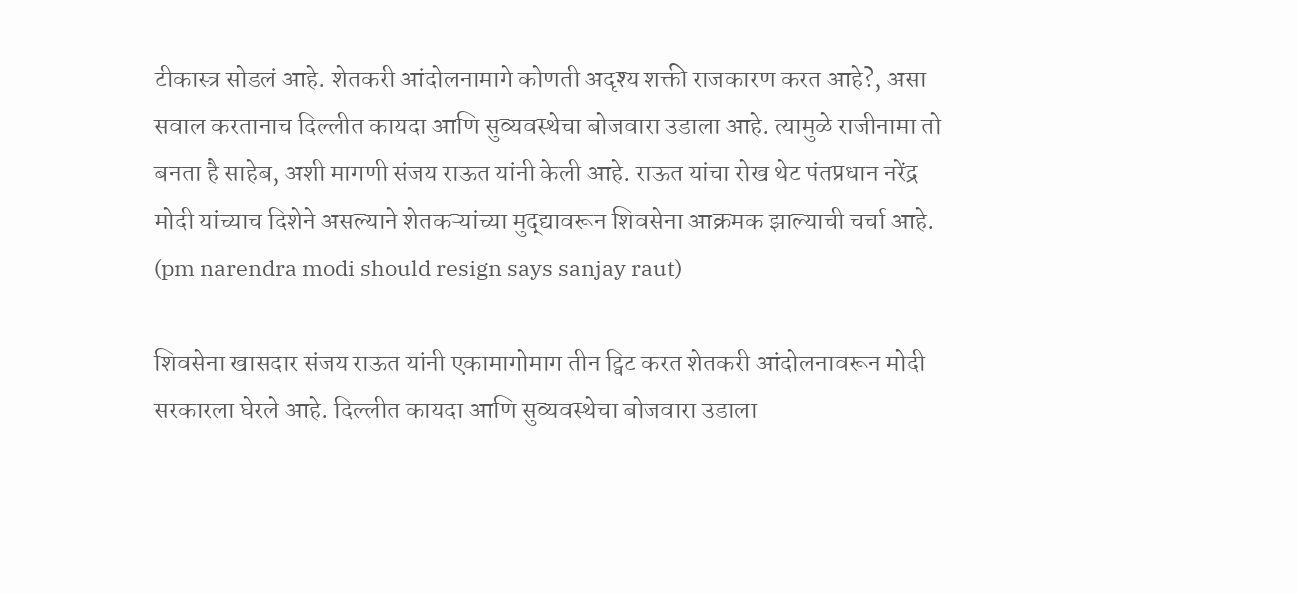टीकास्त्र सोडलं आहे. शेतकरी आंदोलनामागे कोणती अदृश्य शक्ती राजकारण करत आहे?, असा सवाल करतानाच दिल्लीत कायदा आणि सुव्यवस्थेचा बोजवारा उडाला आहे. त्यामुळे राजीनामा तो बनता है साहेब, अशी मागणी संजय राऊत यांनी केली आहे. राऊत यांचा रोख थेट पंतप्रधान नरेंद्र मोदी यांच्याच दिशेने असल्याने शेतकऱ्यांच्या मुद्द्यावरून शिवसेना आक्रमक झाल्याची चर्चा आहे. (pm narendra modi should resign says sanjay raut)

शिवसेना खासदार संजय राऊत यांनी एकामागोमाग तीन ट्विट करत शेतकरी आंदोलनावरून मोदी सरकारला घेरले आहे. दिल्लीत कायदा आणि सुव्यवस्थेचा बोजवारा उडाला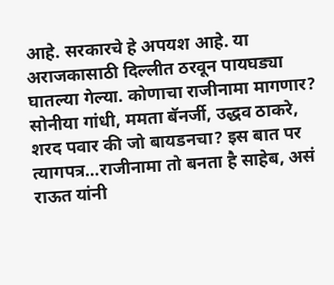आहे. सरकारचे हे अपयश आहे. या अराजकासाठी दिल्लीत ठरवून पायघड्या घातल्या गेल्या. कोणाचा राजीनामा मागणार? सोनीया गांधी, ममता बॅनर्जी, उद्धव ठाकरे, शरद पवार की जो बायडनचा? इस बात पर त्यागपत्र…राजीनामा तो बनता है साहेब, असं राऊत यांनी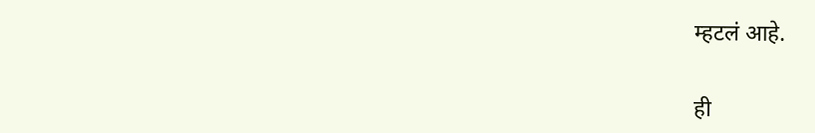म्हटलं आहे.

ही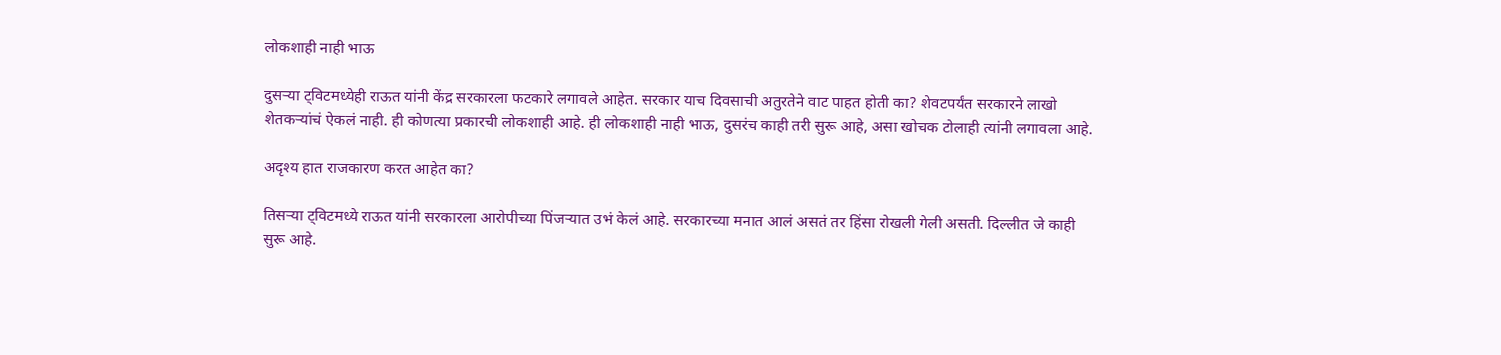लोकशाही नाही भाऊ

दुसऱ्या ट्विटमध्येही राऊत यांनी केंद्र सरकारला फटकारे लगावले आहेत. सरकार याच दिवसाची अतुरतेने वाट पाहत होती का? शेवटपर्यंत सरकारने लाखो शेतकऱ्यांचं ऐकलं नाही. ही कोणत्या प्रकारची लोकशाही आहे. ही लोकशाही नाही भाऊ, दुसरंच काही तरी सुरू आहे, असा खोचक टोलाही त्यांनी लगावला आहे.

अदृश्य हात राजकारण करत आहेत का?

तिसऱ्या ट्विटमध्ये राऊत यांनी सरकारला आरोपीच्या पिंजऱ्यात उभं केलं आहे. सरकारच्या मनात आलं असतं तर हिंसा रोखली गेली असती. दिल्लीत जे काही सुरू आहे.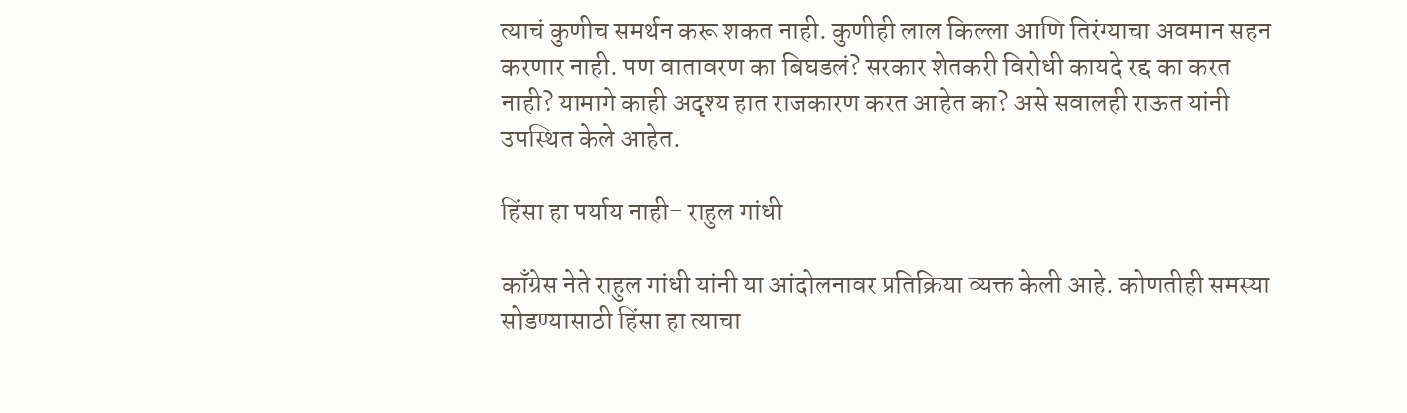त्याचं कुणीच समर्थन करू शकत नाही. कुणीही लाल किल्ला आणि तिरंग्याचा अवमान सहन करणार नाही. पण वातावरण का बिघडलं? सरकार शेतकरी विरोधी कायदे रद्द का करत नाही? यामागे काही अदृश्य हात राजकारण करत आहेत का? असे सवालही राऊत यांनी उपस्थित केले आहेत.

हिंसा हा पर्याय नाही- राहुल गांधी

काँग्रेस नेते राहुल गांधी यांनी या आंदोलनावर प्रतिक्रिया व्यक्त केली आहे. कोणतीही समस्या सोडण्यासाठी हिंसा हा त्याचा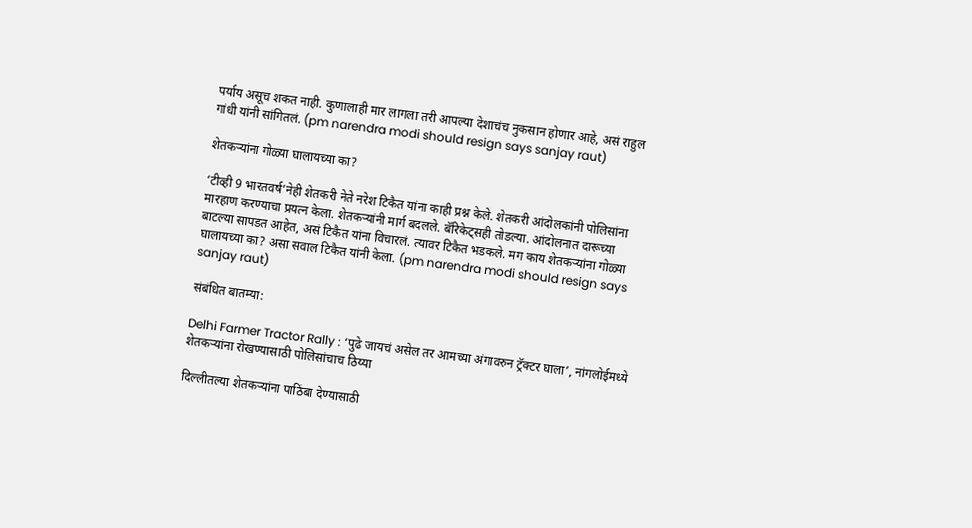पर्याय असूच शकत नाही. कुणालाही मार लागला तरी आपल्या देशाचंच नुकसान होणार आहे, असं राहुल गांधी यांनी सांगितलं. (pm narendra modi should resign says sanjay raut)

शेतकऱ्यांना गोळ्या घालायच्या का?

‘टीव्ही 9 भारतवर्ष’नेही शेतकरी नेते नरेश टिकैत यांना काही प्रश्न केले. शेतकरी आंदोलकांनी पोलिसांना मारहाण करण्याचा प्रयत्न केला. शेतकऱ्यांनी मार्ग बदलले. बॅरिकेट्सही तोडल्या. आंदोलनात दारूच्या बाटल्या सापडत आहेत, असं टिकैत यांना विचारलं. त्यावर टिकैत भडकले. मग काय शेतकऱ्यांना गोळ्या घालायच्या का? असा सवाल टिकैत यांनी केला. (pm narendra modi should resign says sanjay raut)

संबंधित बातम्या:

Delhi Farmer Tractor Rally : ‘पुढे जायचं असेल तर आमच्या अंगावरुन ट्रॅक्टर घाला’, नांगलोईमध्ये शेतकऱ्यांना रोखण्यासाठी पोलिसांचाच ठिय्या

दिल्लीतल्या शेतकऱ्यांना पाठिंबा देण्यासाठी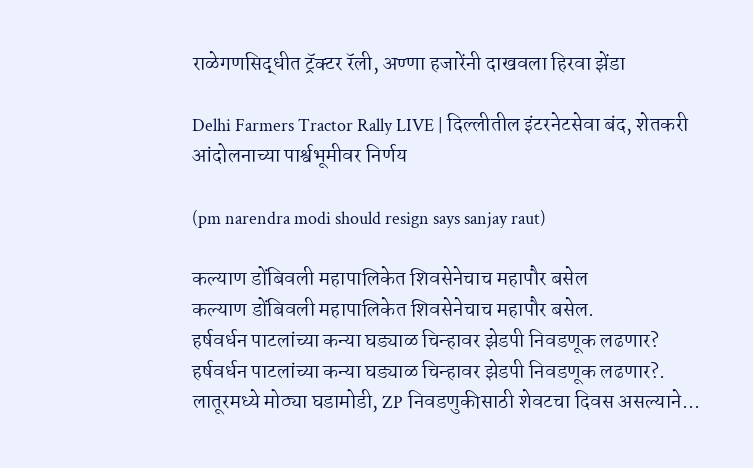राळेगणसिद्धीत ट्रॅक्टर रॅली, अण्णा हजारेंनी दाखवला हिरवा झेंडा

Delhi Farmers Tractor Rally LIVE | दिल्लीतील इंटरनेटसेवा बंद, शेतकरी आंदोलनाच्या पार्श्वभूमीवर निर्णय

(pm narendra modi should resign says sanjay raut)

कल्याण डोंबिवली महापालिकेत शिवसेनेचाच महापौर बसेल
कल्याण डोंबिवली महापालिकेत शिवसेनेचाच महापौर बसेल.
हर्षवर्धन पाटलांच्या कन्या घड्याळ चिन्हावर झेडपी निवडणूक लढणार?
हर्षवर्धन पाटलांच्या कन्या घड्याळ चिन्हावर झेडपी निवडणूक लढणार?.
लातूरमध्ये मोठ्या घडामोडी, ZP निवडणुकीसाठी शेवटचा दिवस असल्याने...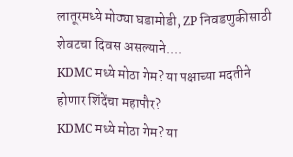लातूरमध्ये मोठ्या घडामोडी, ZP निवडणुकीसाठी शेवटचा दिवस असल्याने....
KDMC मध्ये मोठा गेम? या पक्षाच्या मदतीने होणार शिंदेंचा महापौर?
KDMC मध्ये मोठा गेम? या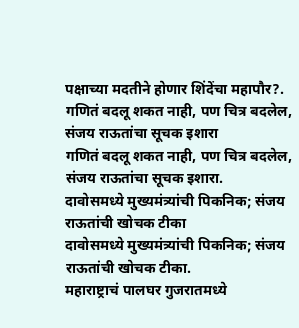पक्षाच्या मदतीने होणार शिंदेंचा महापौर?.
गणितं बदलू शकत नाही, पण चित्र बदलेल, संजय राऊतांचा सूचक इशारा
गणितं बदलू शकत नाही, पण चित्र बदलेल, संजय राऊतांचा सूचक इशारा.
दावोसमध्ये मुख्यमंत्र्यांची पिकनिक; संजय राऊतांची खोचक टीका
दावोसमध्ये मुख्यमंत्र्यांची पिकनिक; संजय राऊतांची खोचक टीका.
महाराष्ट्राचं पालघर गुजरातमध्ये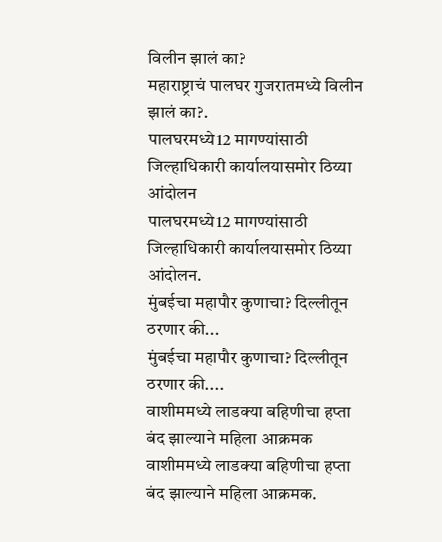विलीन झालं का?
महाराष्ट्राचं पालघर गुजरातमध्ये विलीन झालं का?.
पालघरमध्ये12 मागण्यांसाठी जिल्हाधिकारी कार्यालयासमोर ठिय्या आंदोलन
पालघरमध्ये12 मागण्यांसाठी जिल्हाधिकारी कार्यालयासमोर ठिय्या आंदोलन.
मुंबईचा महापौर कुणाचा? दिल्लीतून ठरणार की...
मुंबईचा महापौर कुणाचा? दिल्लीतून ठरणार की....
वाशीममध्ये लाडक्या बहिणीचा हप्ता बंद झाल्याने महिला आक्रमक
वाशीममध्ये लाडक्या बहिणीचा हप्ता बंद झाल्याने महिला आक्रमक.